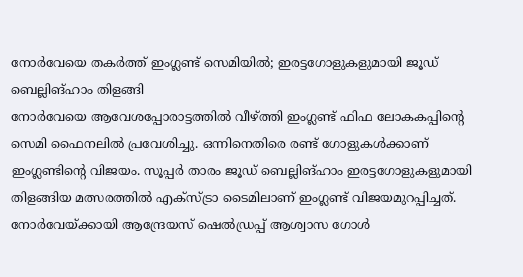നോർവേയെ തകർത്ത് ഇംഗ്ലണ്ട് സെമിയിൽ; ഇരട്ടഗോളുകളുമായി ജൂഡ് ബെല്ലിങ്ഹാം തിളങ്ങി
നോർവേയെ ആവേശപ്പോരാട്ടത്തിൽ വീഴ്ത്തി ഇംഗ്ലണ്ട് ഫിഫ ലോകകപ്പിന്റെ സെമി ഫൈനലിൽ പ്രവേശിച്ചു. ഒന്നിനെതിരെ രണ്ട് ഗോളുകൾക്കാണ് ഇംഗ്ലണ്ടിന്റെ വിജയം. സൂപ്പർ താരം ജൂഡ് ബെല്ലിങ്ഹാം ഇരട്ടഗോളുകളുമായി തിളങ്ങിയ മത്സരത്തിൽ എക്സ്ട്രാ ടൈമിലാണ് ഇംഗ്ലണ്ട് വിജയമുറപ്പിച്ചത്. നോർവേയ്ക്കായി ആന്ദ്രേയസ് ഷെൽഡ്രപ്പ് ആശ്വാസ ഗോൾ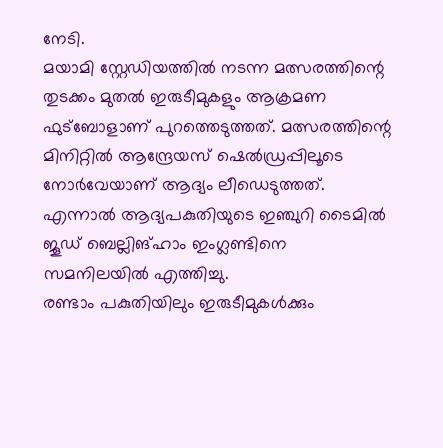നേടി.
മയാമി സ്റ്റേഡിയത്തിൽ നടന്ന മത്സരത്തിന്റെ തുടക്കം മുതൽ ഇരുടീമുകളും ആക്രമണ ഫുട്ബോളാണ് പുറത്തെടുത്തത്. മത്സരത്തിന്റെ മിനിറ്റിൽ ആന്ദ്രേയസ് ഷെൽഡ്രപ്പിലൂടെ നോർവേയാണ് ആദ്യം ലീഡെടുത്തത്. എന്നാൽ ആദ്യപകുതിയുടെ ഇഞ്ചുറി ടൈമിൽ ജൂഡ് ബെല്ലിങ്ഹാം ഇംഗ്ലണ്ടിനെ സമനിലയിൽ എത്തിച്ചു.
രണ്ടാം പകുതിയിലും ഇരുടീമുകൾക്കും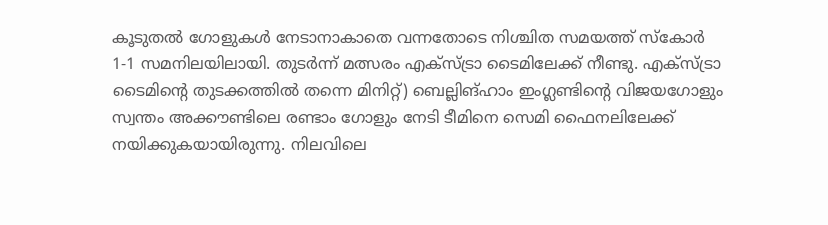കൂടുതൽ ഗോളുകൾ നേടാനാകാതെ വന്നതോടെ നിശ്ചിത സമയത്ത് സ്കോർ 1-1 സമനിലയിലായി. തുടർന്ന് മത്സരം എക്സ്ട്രാ ടൈമിലേക്ക് നീണ്ടു. എക്സ്ട്രാ ടൈമിന്റെ തുടക്കത്തിൽ തന്നെ മിനിറ്റ്) ബെല്ലിങ്ഹാം ഇംഗ്ലണ്ടിന്റെ വിജയഗോളും സ്വന്തം അക്കൗണ്ടിലെ രണ്ടാം ഗോളും നേടി ടീമിനെ സെമി ഫൈനലിലേക്ക് നയിക്കുകയായിരുന്നു. നിലവിലെ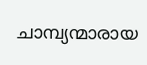ചാമ്പ്യന്മാരായ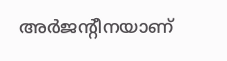അർജന്റീനയാണ്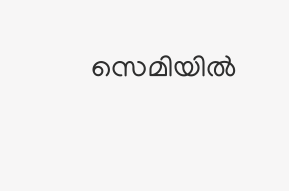സെമിയിൽ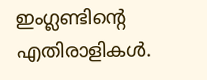ഇംഗ്ലണ്ടിന്റെ എതിരാളികൾ.